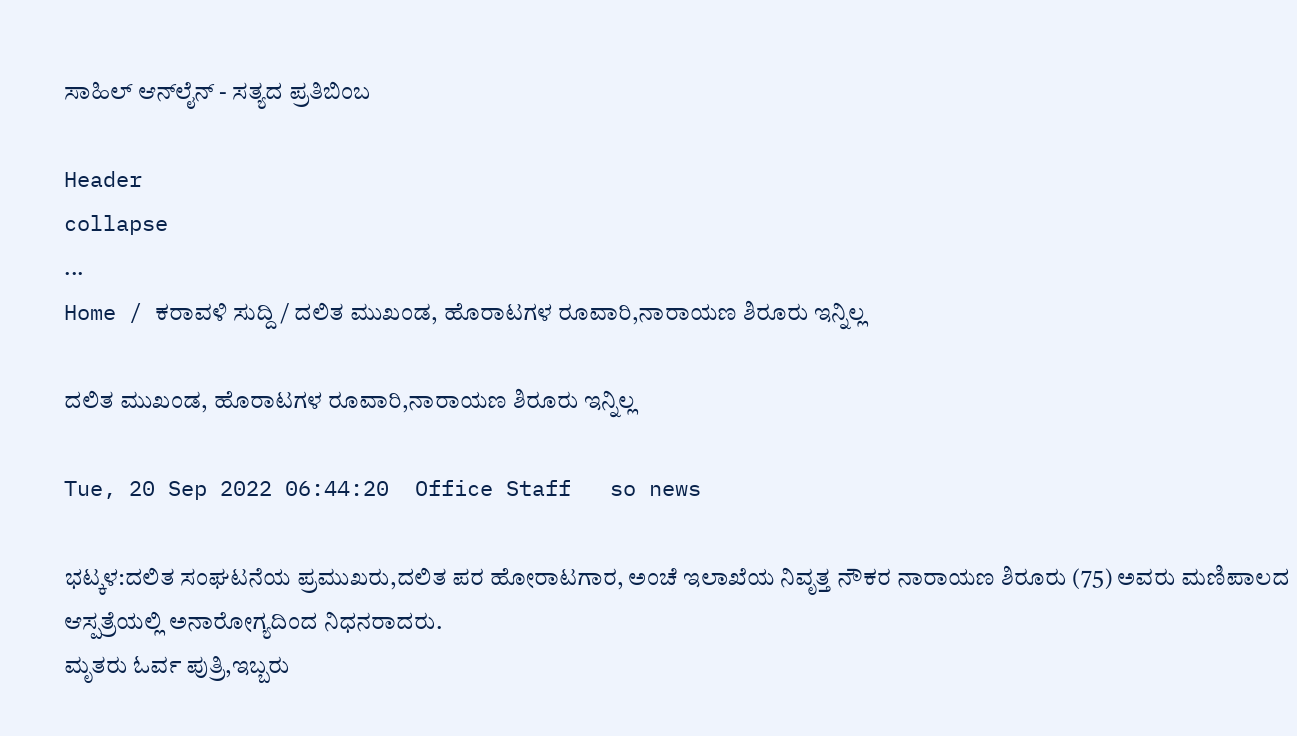ಸಾಹಿಲ್ ಆನ್‌ಲೈನ್ - ಸತ್ಯದ ಪ್ರತಿಬಿಂಬ

Header
collapse
...
Home / ಕರಾವಳಿ ಸುದ್ದಿ / ದಲಿತ ಮುಖಂಡ, ಹೊರಾಟಗಳ ರೂವಾರಿ,ನಾರಾಯಣ ಶಿರೂರು ಇನ್ನಿಲ್ಲ

ದಲಿತ ಮುಖಂಡ, ಹೊರಾಟಗಳ ರೂವಾರಿ,ನಾರಾಯಣ ಶಿರೂರು ಇನ್ನಿಲ್ಲ

Tue, 20 Sep 2022 06:44:20  Office Staff   so news

ಭಟ್ಕಳ:ದಲಿತ ಸಂಘಟನೆಯ ಪ್ರಮುಖರು,ದಲಿತ ಪರ ಹೋರಾಟಗಾರ, ಅಂಚೆ ಇಲಾಖೆಯ ನಿವೃತ್ತ ನೌಕರ ನಾರಾಯಣ ಶಿರೂರು (75) ಅವರು ಮಣಿಪಾಲದ ಆಸ್ಪತ್ರೆಯಲ್ಲಿ ಅನಾರೋಗ್ಯದಿಂದ ನಿಧನರಾದರು.
ಮೃತರು ಓರ್ವ ಪುತ್ರಿ,ಇಬ್ಬರು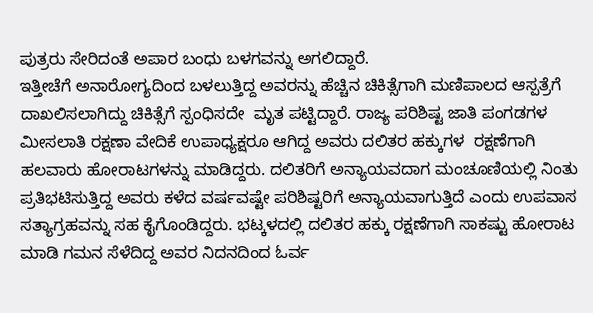ಪುತ್ರರು ಸೇರಿದಂತೆ ಅಪಾರ ಬಂಧು ಬಳಗವನ್ನು ಅಗಲಿದ್ದಾರೆ.
ಇತ್ತೀಚೆಗೆ ಅನಾರೋಗ್ಯದಿಂದ ಬಳಲುತ್ತಿದ್ದ ಅವರನ್ನು ಹೆಚ್ಚಿನ ಚಿಕಿತ್ಸೆಗಾಗಿ ಮಣಿಪಾಲದ ಆಸ್ಪತ್ರೆಗೆ ದಾಖಲಿಸಲಾಗಿದ್ದು ಚಿಕಿತ್ಸೆಗೆ ಸ್ಪಂಧಿಸದೇ  ಮೃತ ಪಟ್ಟಿದ್ದಾರೆ. ರಾಜ್ಯ ಪರಿಶಿಷ್ಟ ಜಾತಿ ಪಂಗಡಗಳ ಮೀಸಲಾತಿ ರಕ್ಷಣಾ ವೇದಿಕೆ ಉಪಾಧ್ಯಕ್ಷರೂ ಆಗಿದ್ದ ಅವರು ದಲಿತರ ಹಕ್ಕುಗಳ  ರಕ್ಷಣೆಗಾಗಿ ಹಲವಾರು ಹೋರಾಟಗಳನ್ನು ಮಾಡಿದ್ದರು. ದಲಿತರಿಗೆ ಅನ್ಯಾಯವದಾಗ ಮಂಚೂಣಿಯಲ್ಲಿ ನಿಂತು ಪ್ರತಿಭಟಿಸುತ್ತಿದ್ದ ಅವರು ಕಳೆದ ವರ್ಷವಷ್ಟೇ ಪರಿಶಿಷ್ಟರಿಗೆ ಅನ್ಯಾಯವಾಗುತ್ತಿದೆ ಎಂದು ಉಪವಾಸ ಸತ್ಯಾಗ್ರಹವನ್ನು ಸಹ ಕೈಗೊಂಡಿದ್ದರು. ಭಟ್ಕಳದಲ್ಲಿ ದಲಿತರ ಹಕ್ಕು ರಕ್ಷಣೆಗಾಗಿ ಸಾಕಷ್ಟು ಹೋರಾಟ ಮಾಡಿ ಗಮನ ಸೆಳೆದಿದ್ದ ಅವರ ನಿದನದಿಂದ ಓರ್ವ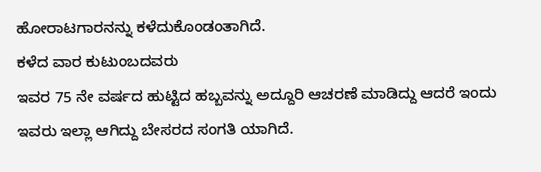ಹೋರಾಟಗಾರನನ್ನು ಕಳೆದುಕೊಂಡಂತಾಗಿದೆ.
ಕಳೆದ ವಾರ ಕುಟುಂಬದವರು
ಇವರ 75 ನೇ ವರ್ಷದ ಹುಟ್ಟಿದ ಹಬ್ಬವನ್ನು ಅದ್ದೂರಿ ಆಚರಣೆ ಮಾಡಿದ್ದು ಆದರೆ ಇಂದು ಇವರು ಇಲ್ಲಾ ಆಗಿದ್ದು ಬೇಸರದ ಸಂಗತಿ ಯಾಗಿದೆ.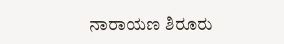ನಾರಾಯಣ ಶಿರೂರು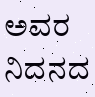ಅವರ ನಿದನದ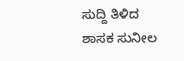ಸುದ್ದಿ ತಿಳಿದ  ಶಾಸಕ ಸುನೀಲ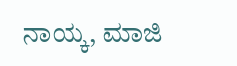ನಾಯ್ಕ, ಮಾಜಿ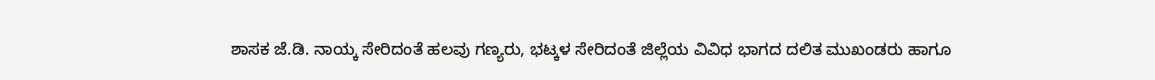ಶಾಸಕ ಜೆ.ಡಿ. ನಾಯ್ಕ ಸೇರಿದಂತೆ ಹಲವು ಗಣ್ಯರು, ಭಟ್ಕಳ ಸೇರಿದಂತೆ ಜಿಲ್ಲೆಯ ವಿವಿಧ ಭಾಗದ ದಲಿತ ಮುಖಂಡರು ಹಾಗೂ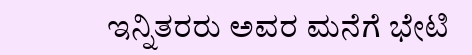ಇನ್ನಿತರರು ಅವರ ಮನೆಗೆ ಭೇಟಿ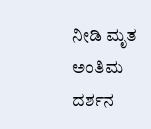ನೀಡಿ ಮೃತ ಅಂತಿಮ ದರ್ಶನ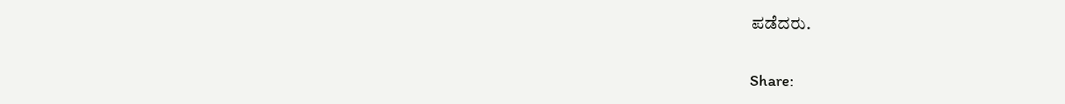ಪಡೆದರು.


Share: